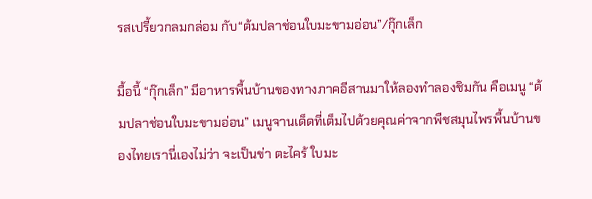รสเปรี้ยวกลมกล่อม กับ“ต้มปลาช่อนใบมะขามอ่อน”/กุ๊กเล็ก

มื้อนี้ “กุ๊กเล็ก” มีอาหารพื้นบ้านของทางภาคอีสานมาให้ลองทำลองชิมกัน คือเมนู “ต้มปลาช่อนใบมะขามอ่อน” เมนูจานเด็ดที่เต็มไปด้วยคุณค่าจากพืชสมุนไพรพื้นบ้านของไทยเรานี่เองไม่ว่า จะเป็นข่า ตะไคร้ ใบมะ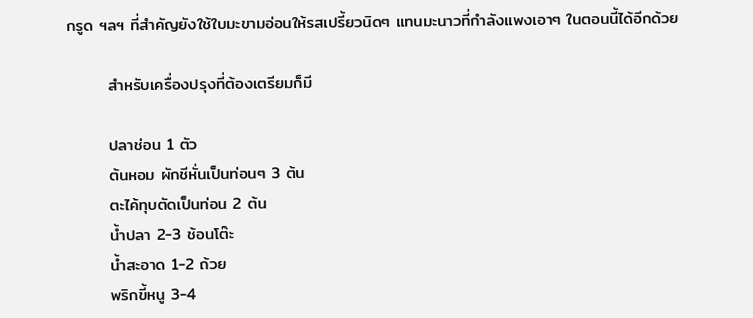กรูด ฯลฯ ที่สำคัญยังใช้ใบมะขามอ่อนให้รสเปรี้ยวนิดๆ แทนมะนาวที่กำลังแพงเอาๆ ในตอนนี้ได้อีกด้วย

       สำหรับเครื่องปรุงที่ต้องเตรียมก็มี

       ปลาช่อน 1 ตัว
       ต้นหอม ผักชีหั่นเป็นท่อนๆ 3 ต้น
       ตะไค้ทุบตัดเป็นท่อน 2 ต้น
       น้ำปลา 2-3 ช้อนโต๊ะ
       น้ำสะอาด 1-2 ถ้วย
       พริกขี้หนู 3-4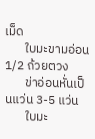เม็ด
       ใบมะขามอ่อน 1/2 ถ้วยตวง
       ข่าอ่อนหั่นเป็นแว่น 3-5 แว่น
       ใบมะ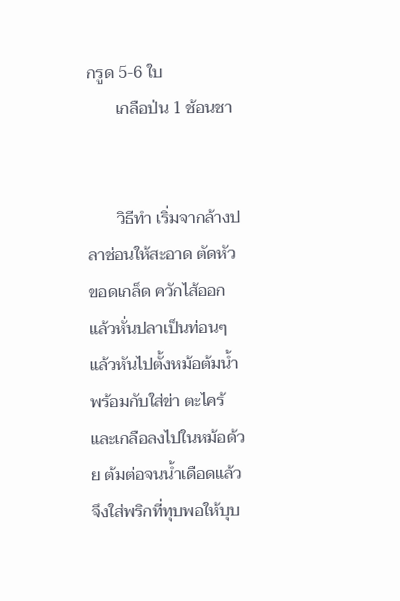กรูด 5-6 ใบ
       เกลือป่น 1 ช้อนชา


       วิธีทำ เริ่มจากล้างปลาช่อนให้สะอาด ตัดหัว ขอดเกล็ด ควักไส้ออก แล้วหั่นปลาเป็นท่อนๆ แล้วหันไปตั้งหม้อต้มน้ำ พร้อมกับใส่ข่า ตะไคร้ และเกลือลงไปในหม้อด้วย ต้มต่อจนน้ำเดือดแล้วจึงใส่พริกที่ทุบพอให้บุบ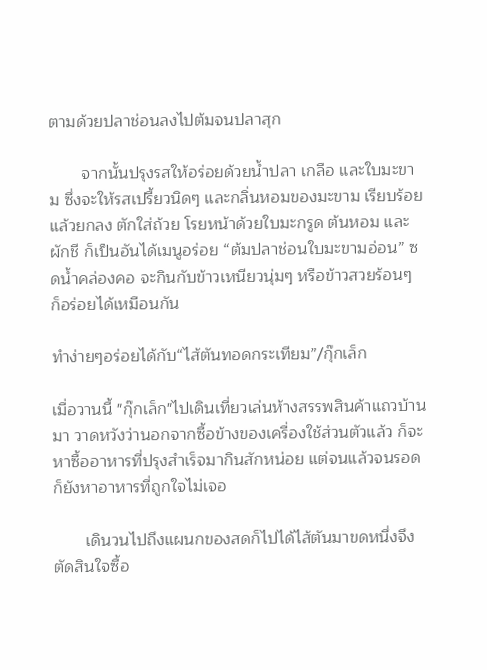ตามด้วยปลาช่อนลงไปต้มจนปลาสุก

       จากนั้นปรุงรสให้อร่อยด้วยน้ำปลา เกลือ และใบมะขาม ซึ่งจะให้รสเปรี้ยวนิดๆ และกลิ่นหอมของมะขาม เรียบร้อยแล้วยกลง ตักใส่ถ้วย โรยหน้าด้วยใบมะกรูด ต้นหอม และผักชี ก็เป็นอันได้เมนูอร่อย “ต้มปลาช่อนใบมะขามอ่อน” ซดน้ำคล่องคอ จะกินกับข้าวเหนียวนุ่มๆ หรือข้าวสวยร้อนๆ ก็อร่อยได้เหมือนกัน

ทำง่ายๆอร่อยได้กับ“ไส้ตันทอดกระเทียม”/กุ๊กเล็ก

เมื่อวานนี้ "กุ๊กเล็ก"ไปเดินเที่ยวเล่นห้างสรรพสินค้าแถวบ้านมา วาดหวังว่านอกจากซื้อข้างของเครื่องใช้ส่วนตัวแล้ว ก็จะหาซื้ออาหารที่ปรุงสำเร็จมากินสักหน่อย แต่จนแล้วจนรอดก็ยังหาอาหารที่ถูกใจไม่เจอ

       เดินวนไปถึงแผนกของสดก็ไปได้ไส้ตันมาขดหนึ่งจึงตัดสินใจซื้อ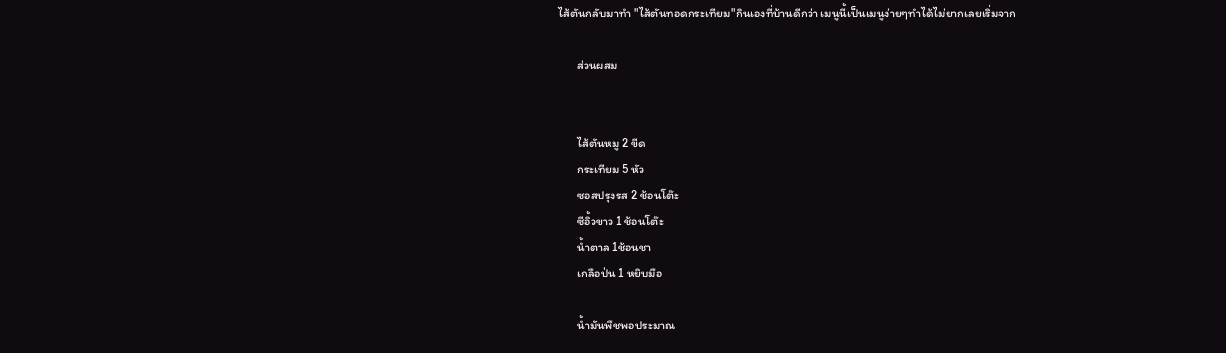ไส้ตันกลับมาทำ "ไส้ตันทอดกระเทียม"กินเองที่บ้านดีกว่า เมนูนี้เป็นเมนูง่ายๆทำได้ไม่ยากเลยเริ่มจาก

       ส่วนผสม


       ไส้ตันหมู 2 ขีด
       กระเทียม 5 หัว
       ซอสปรุงรส 2 ช้อนโต๊ะ
       ซีอิ้วขาว 1 ช้อนโต๊ะ
       น้ำตาล 1ช้อนชา
       เกลือป่น 1 หยิบมือ

       น้ำมันพืชพอประมาณ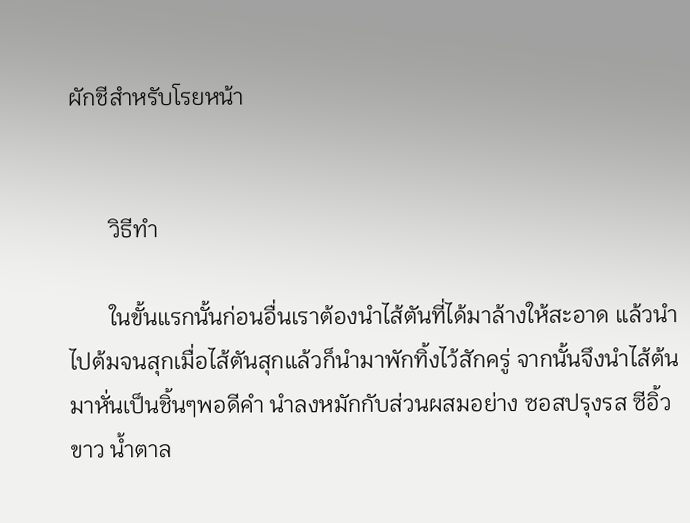ผักชีสำหรับโรยหน้า


       วิธีทำ

       ในขั้นแรกนั้นก่อนอื่นเราต้องนำไส้ตันที่ได้มาล้างให้สะอาด แล้วนำไปต้มจนสุกเมื่อไส้ตันสุกแล้วก็นำมาพักทิ้งไว้สักครู่ จากนั้นจึงนำไส้ต้นมาหั่นเป็นชิ้นๆพอดีคำ นำลงหมักกับส่วนผสมอย่าง ซอสปรุงรส ซีอิ้วขาว น้ำตาล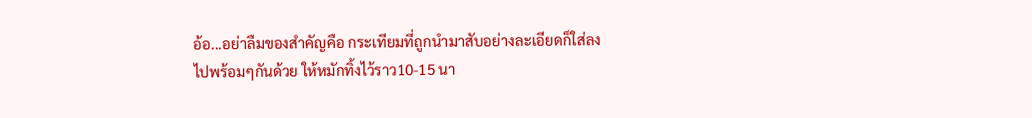อ้อ...อย่าลืมของสำคัญคือ กระเทียมที่ถูกนำมาสับอย่างละเอียดก็ใส่ลงไปพร้อมๆกันด้วย ให้หมักทิ้งไว้ราว10-15 นา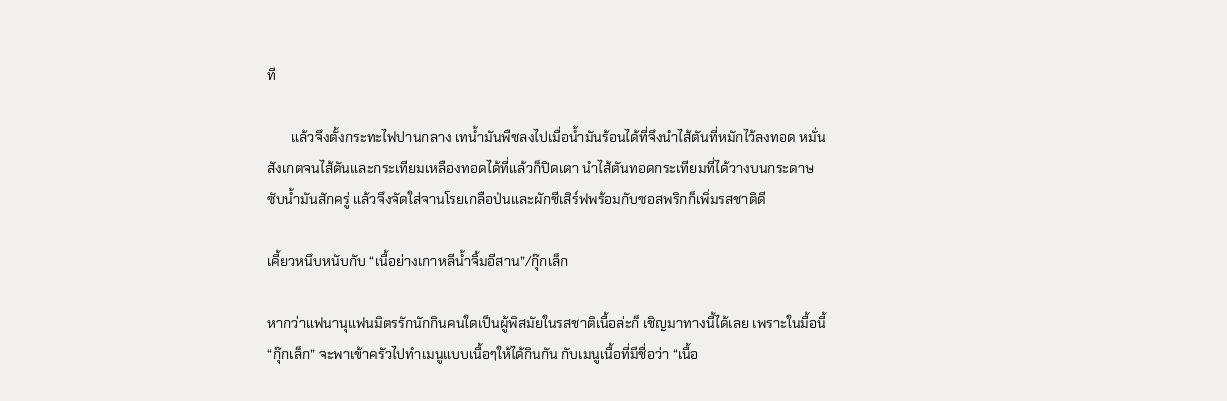ที

       แล้วจึงตั้งกระทะไฟปานกลาง เทน้ำมันพืชลงไปเมื่อน้ำมันร้อนได้ที่จึงนำไส้ตันที่หมักไว้ลงทอด หมั่นสังเกตจนไส้ตันและกระเทียมเหลืองทอดได้ที่แล้วก็ปิดเตา นำไส้ตันทอดกระเทียมที่ได้วางบนกระดาษซับน้ำมันสักครู่ แล้วจึงจัดใส่จานโรยเกลือป่นและผักชีเสิร์ฟพร้อมกับซอสพริกก็เพิ่มรสชาติดี

เคี้ยวหนึบหนับกับ “เนื้อย่างเกาหลีน้ำจิ้มอีสาน”/กุ๊กเล็ก

หากว่าแฟนานุแฟนมิตรรักนักกินคนใดเป็นผู้พิสมัยในรสชาติเนื้อล่ะก็ เชิญมาทางนี้ได้เลย เพราะในมื้อนี้ “กุ๊กเล็ก” จะพาเข้าครัวไปทำเมนูแบบเนื้อๆให้ได้กินกัน กับเมนูเนื้อที่มีชื่อว่า “เนื้อ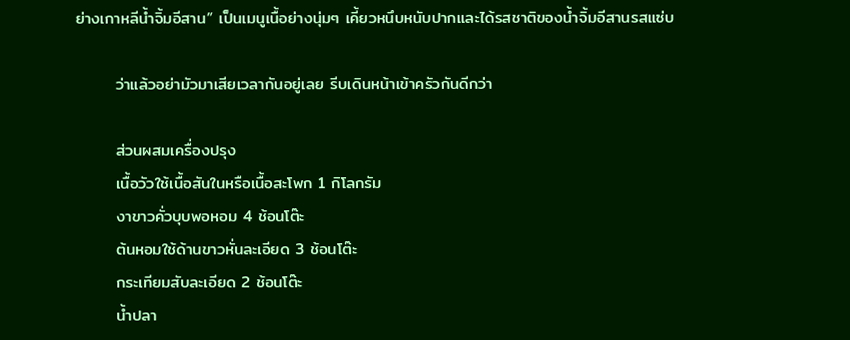ย่างเกาหลีน้ำจิ้มอีสาน” เป็นเมนูเนื้อย่างนุ่มๆ เคี้ยวหนึบหนับปากและได้รสชาติของน้ำจิ้มอีสานรสแซ่บ

       ว่าแล้วอย่ามัวมาเสียเวลากันอยู่เลย รีบเดินหน้าเข้าครัวกันดีกว่า

       ส่วนผสมเครื่องปรุง
       เนื้อวัวใช้เนื้อสันในหรือเนื้อสะโพก 1 กิโลกรัม
       งาขาวคั่วบุบพอหอม 4 ช้อนโต๊ะ
       ต้นหอมใช้ด้านขาวหั่นละเอียด 3 ช้อนโต๊ะ
       กระเทียมสับละเอียด 2 ช้อนโต๊ะ
       น้ำปลา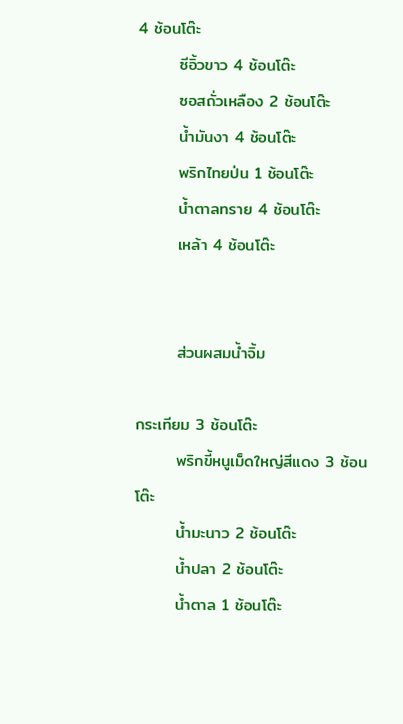4 ช้อนโต๊ะ
       ซีอิ้วขาว 4 ช้อนโต๊ะ
       ซอสถั่วเหลือง 2 ช้อนโต๊ะ
       น้ำมันงา 4 ช้อนโต๊ะ
       พริกไทยป่น 1 ช้อนโต๊ะ
       น้ำตาลทราย 4 ช้อนโต๊ะ
       เหล้า 4 ช้อนโต๊ะ


       ส่วนผสมน้ำจิ้ม

กระเทียม 3 ช้อนโต๊ะ
       พริกขี้หนูเม็ดใหญ่สีแดง 3 ช้อนโต๊ะ
       น้ำมะนาว 2 ช้อนโต๊ะ
       น้ำปลา 2 ช้อนโต๊ะ
       น้ำตาล 1 ช้อนโต๊ะ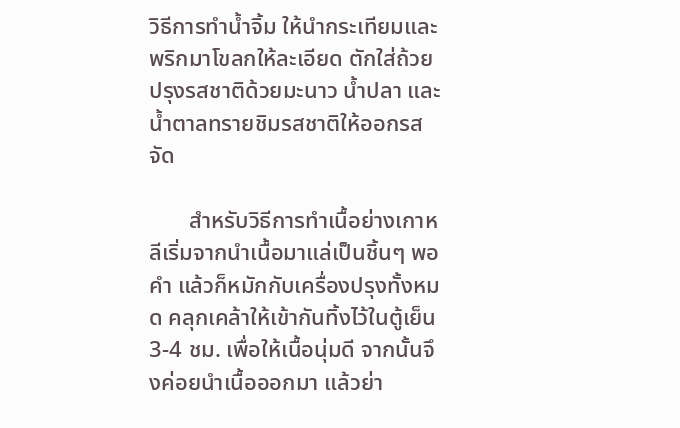วิธีการทำน้ำจิ้ม ให้นำกระเทียมและพริกมาโขลกให้ละเอียด ตักใส่ถ้วย ปรุงรสชาติด้วยมะนาว น้ำปลา และน้ำตาลทรายชิมรสชาติให้ออกรสจัด

       สำหรับวิธีการทำเนื้อย่างเกาหลีเริ่มจากนำเนื้อมาแล่เป็นชิ้นๆ พอคำ แล้วก็หมักกับเครื่องปรุงทั้งหมด คลุกเคล้าให้เข้ากันทิ้งไว้ในตู้เย็น 3-4 ชม. เพื่อให้เนื้อนุ่มดี จากนั้นจึงค่อยนำเนื้อออกมา แล้วย่า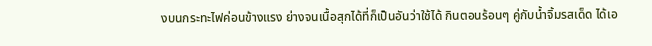งบนกระทะไฟค่อนข้างแรง ย่างจนเนื้อสุกได้ที่ก็เป็นอันว่าใช้ได้ กินตอนร้อนๆ คู่กับน้ำจิ้มรสเด็ด ได้เอ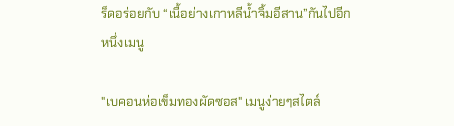ร็ดอร่อยกับ “เนื้อย่างเกาหลีน้ำจิ้มอีสาน”กันไปอีกหนึ่งเมนู

"เบคอนห่อเข็มทองผัดซอส" เมนูง่ายๆสไตล์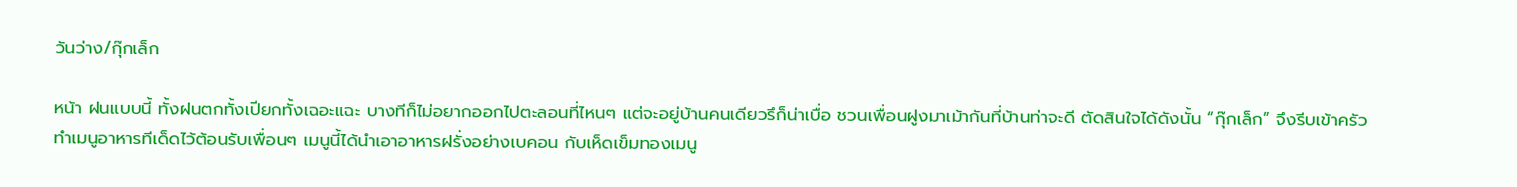วันว่าง/กุ๊กเล็ก

หน้า ฝนแบบนี้ ทั้งฝนตกทั้งเปียกทั้งเฉอะแฉะ บางทีก็ไม่อยากออกไปตะลอนที่ไหนๆ แต่จะอยู่บ้านคนเดียวรึก็น่าเบื่อ ชวนเพื่อนฝูงมาเม้ากันที่บ้านท่าจะดี ตัดสินใจได้ดังนั้น “กุ๊กเล็ก” จึงรีบเข้าครัวทำเมนูอาหารทีเด็ดไว้ต้อนรับเพื่อนๆ เมนูนี้ได้นำเอาอาหารฝรั่งอย่างเบคอน กับเห็ดเข็มทองเมนู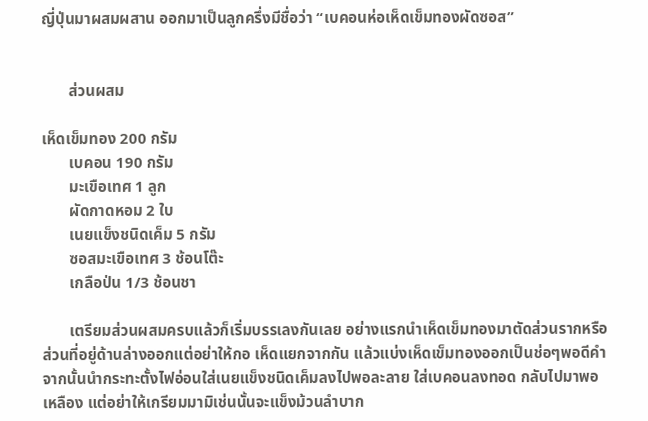ญี่ปุ่นมาผสมผสาน ออกมาเป็นลูกครึ่งมีชื่อว่า “เบคอนห่อเห็ดเข็มทองผัดซอส”


       ส่วนผสม

เห็ดเข็มทอง 200 กรัม
       เบคอน 190 กรัม
       มะเขือเทศ 1 ลูก
       ผัดกาดหอม 2 ใบ
       เนยแข็งชนิดเค็ม 5 กรัม
       ซอสมะเขือเทศ 3 ช้อนโต๊ะ
       เกลือป่น 1/3 ช้อนชา

       เตรียมส่วนผสมครบแล้วก็เริ่มบรรเลงกันเลย อย่างแรกนำเห็ดเข็มทองมาตัดส่วนรากหรือส่วนที่อยู่ด้านล่างออกแต่อย่าให้กอ เห็ดแยกจากกัน แล้วแบ่งเห็ดเข็มทองออกเป็นช่อๆพอดีคำ จากนั้นนำกระทะตั้งไฟอ่อนใส่เนยแข็งชนิดเค็มลงไปพอละลาย ใส่เบคอนลงทอด กลับไปมาพอเหลือง แต่อย่าให้เกรียมมามิเช่นนั้นจะแข็งม้วนลำบาก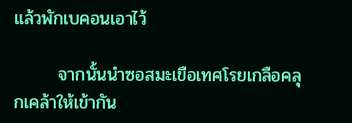แล้วพักเบคอนเอาไว้

       จากนั้นนำซอสมะเขือเทศโรยเกลือคลุกเคล้าให้เข้ากัน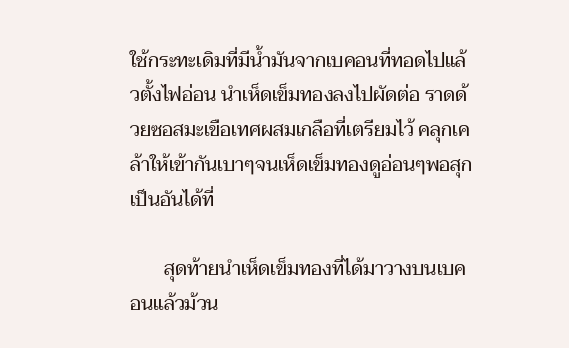ใช้กระทะเดิมที่มีน้ำมันจากเบคอนที่ทอดไปแล้วตั้งไฟอ่อน นำเห็ดเข็มทองลงไปผัดต่อ ราดด้วยซอสมะเขือเทศผสมเกลือที่เตรียมไว้ คลุกเคล้าให้เข้ากันเบาๆจนเห็ดเข็มทองดูอ่อนๆพอสุกเป็นอันได้ที่

       สุดท้ายนำเห็ดเข็มทองที่ได้มาวางบนเบคอนแล้วม้วน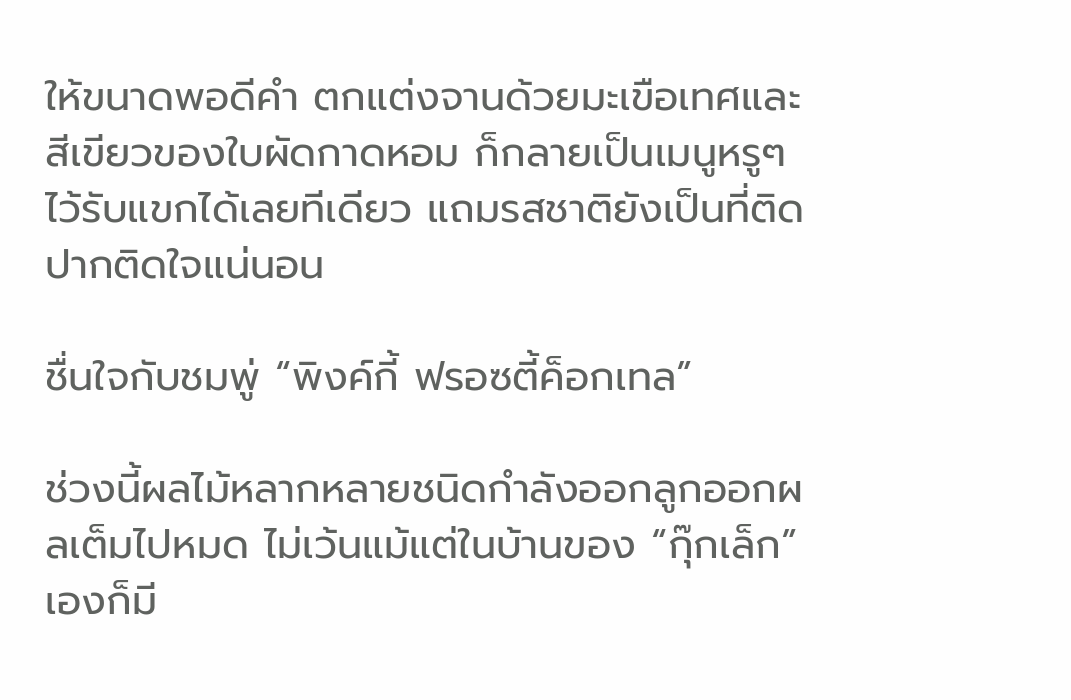ให้ขนาดพอดีคำ ตกแต่งจานด้วยมะเขือเทศและสีเขียวของใบผัดกาดหอม ก็กลายเป็นเมนูหรูๆไว้รับแขกได้เลยทีเดียว แถมรสชาติยังเป็นที่ติดปากติดใจแน่นอน

ชื่นใจกับชมพู่ “พิงค์กี้ ฟรอซตี้ค็อกเทล”

ช่วงนี้ผลไม้หลากหลายชนิดกำลังออกลูกออกผลเต็มไปหมด ไม่เว้นแม้แต่ในบ้านของ “กุ๊กเล็ก” เองก็มี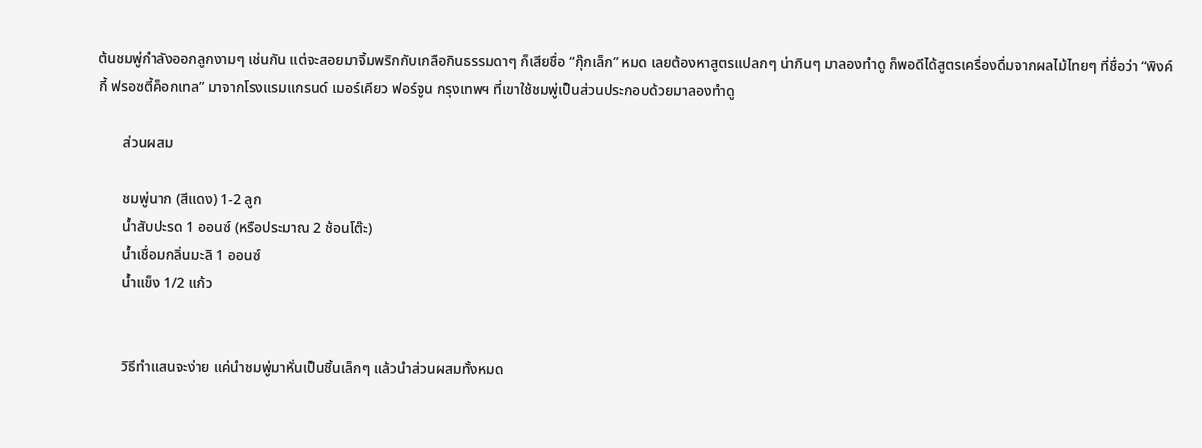ต้นชมพู่กำลังออกลูกงามๆ เช่นกัน แต่จะสอยมาจิ้มพริกกับเกลือกินธรรมดาๆ ก็เสียชื่อ “กุ๊กเล็ก” หมด เลยต้องหาสูตรแปลกๆ น่ากินๆ มาลองทำดู ก็พอดีได้สูตรเครื่องดื่มจากผลไม้ไทยๆ ที่ชื่อว่า “พิงค์กี้ ฟรอซตี้ค็อกเทล” มาจากโรงแรมแกรนด์ เมอร์เคียว ฟอร์จูน กรุงเทพฯ ที่เขาใช้ชมพู่เป็นส่วนประกอบด้วยมาลองทำดู

       ส่วนผสม

       ชมพู่นาก (สีแดง) 1-2 ลูก
       น้ำสับปะรด 1 ออนซ์ (หรือประมาณ 2 ช้อนโต๊ะ)
       น้ำเชื่อมกลิ่นมะลิ 1 ออนซ์
       น้ำแข็ง 1/2 แก้ว


       วิธีทำแสนจะง่าย แค่นำชมพู่มาหั่นเป็นชิ้นเล็กๆ แล้วนำส่วนผสมทั้งหมด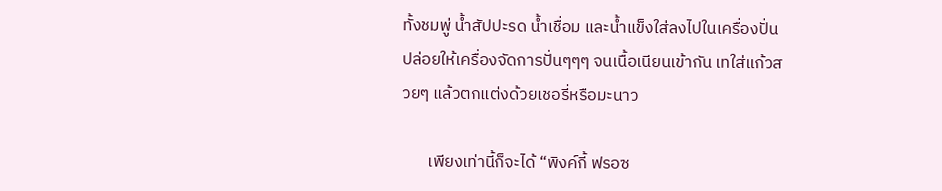ทั้งชมพู่ น้ำสัปปะรด น้ำเชื่อม และน้ำแข็งใส่ลงไปในเครื่องปั่น ปล่อยให้เครื่องจัดการปั่นๆๆๆ จนเนื้อเนียนเข้ากัน เทใส่แก้วสวยๆ แล้วตกแต่งด้วยเชอรี่หรือมะนาว

       เพียงเท่านี้ก็จะได้ “พิงค์กี้ ฟรอซ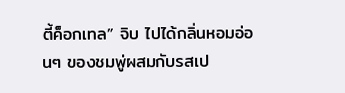ตี้ค็อกเทล” จิบ ไปได้กลิ่นหอมอ่อนๆ ของชมพู่ผสมกับรสเป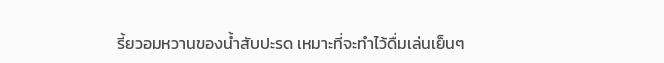รี้ยวอมหวานของน้ำสับปะรด เหมาะที่จะทำไว้ดื่มเล่นเย็นๆ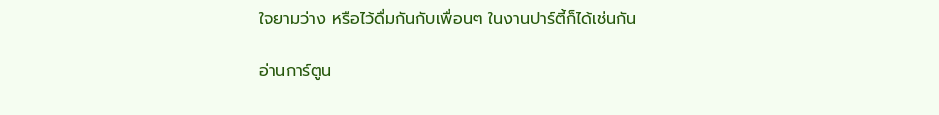ใจยามว่าง หรือไว้ดื่มกันกับเพื่อนๆ ในงานปาร์ตี้ก็ได้เช่นกัน

อ่านการ์ตูน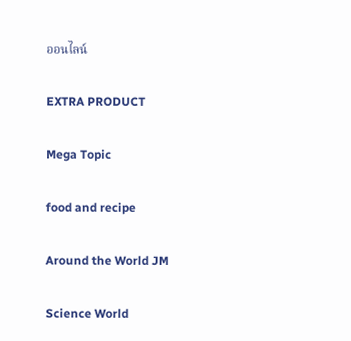ออนไลน์

EXTRA PRODUCT

Mega Topic

food and recipe

Around the World JM

Science World